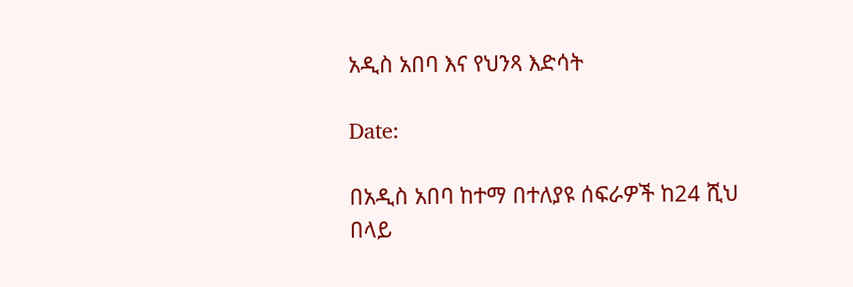አዲስ አበባ እና የህንጻ እድሳት

Date:

በአዲስ አበባ ከተማ በተለያዩ ሰፍራዎች ከ24 ሺህ በላይ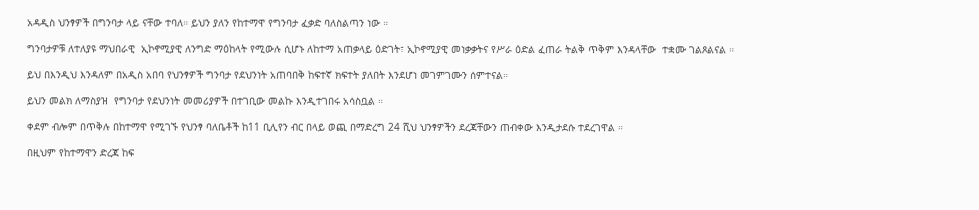አዳዲስ ህንፃዎች በግንባታ ላይ ናቸው ተባለ። ይህን ያለን የከተማዋ የግንባታ ፈቃድ ባለስልጣን ነው ።

ግንባታዎቹ ለተለያዩ ማህበራዊ  ኢኮኖሚያዊ ለንግድ ማዕከላት የሚውሉ ሲሆኑ ለከተማ አጠቃላይ ዕድገት፣ ኢኮኖሚያዊ መነቃቃትና የሥራ ዕድል ፈጠራ ትልቅ ጥቅም እንዳላቸው  ተቋሙ ገልጾልናል ።

ይህ በእንዲህ እንዳለም በአዲስ አበባ የህንፃዎች ግንባታ የደህንነት አጠባበቅ ከፍተኛ ክፍተት ያለበት እንደሆነ መገምገሙን ሰምተናል።

ይህን መልክ ለማስያዝ  የግንባታ የደህንነት መመሪያዎች በተገቢው መልኩ እንዲተገበሩ አሳስቧል ።

ቀደም ብሎም በጥቅሉ በከተማዋ የሚገኙ የህንፃ ባለቤቶች ከ11 ቢሊየን ብር በላይ ወጪ በማድረግ 24 ሺህ ህንፃዎችን ደረጃቸውን ጠብቀው እንዲታደሱ ተደረገዋል ።

በዚህም የከተማዋን ድረጃ ከፍ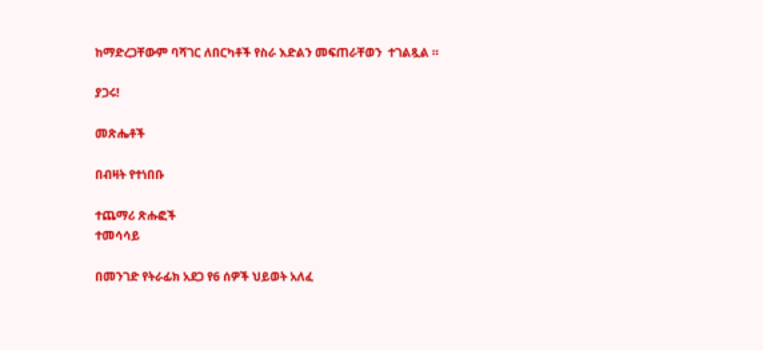ከማድረጋቸውም ባሻገር ለበርካቶች የስራ እድልን መፍጠራቸወን  ተገልጿል ።

ያጋሩ!

መጽሔቶች

በብዛት የተነበቡ

ተጨማሪ ጽሑፎች
ተመሳሳይ

በመንገድ የትራፊክ አደጋ የ6 ሰዎች ህይወት አለፈ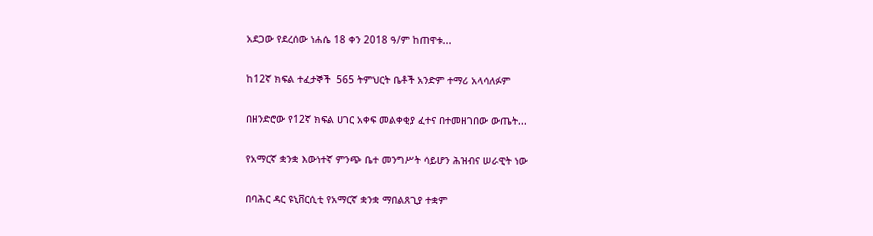አደጋው የደረሰው ነሐሴ 18 ቀን 2018 ዓ/ም ከጠዋቱ...

ከ12ኛ ክፍል ተፈታኞች  565 ትምህርት ቤቶች አንድም ተማሪ አላሳለፉም

በዘንድሮው የ12ኛ ክፍል ሀገር አቀፍ መልቀቂያ ፈተና በተመዘገበው ውጤት...

የአማርኛ ቋንቋ እውነተኛ ምንጭ ቤተ መንግሥት ሳይሆን ሕዝብና ሠራዊት ነው

በባሕር ዳር ዩኒቨርሲቲ የአማርኛ ቋንቋ ማበልጸጊያ ተቋም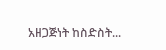አዘጋጅነት ከስድስት...